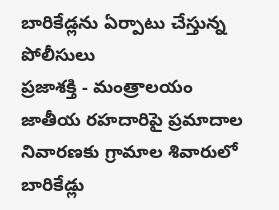బారికేడ్లను ఏర్పాటు చేస్తున్న పోలీసులు
ప్రజాశక్తి - మంత్రాలయం
జాతీయ రహదారిపై ప్రమాదాల నివారణకు గ్రామాల శివారులో బారికేడ్లు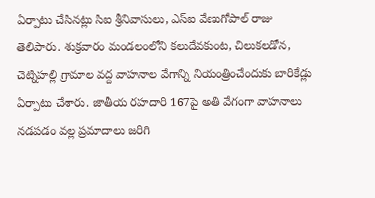ఏర్పాటు చేసినట్లు సిఐ శ్రీనివాసులు, ఎస్ఐ వేణుగోపాల్ రాజు తెలిపారు. శుక్రవారం మండలంలోని కలుదేవకుంట, చిలుకలడోన, చెట్నిహల్లి గ్రామాల వద్ద వాహనాల వేగాన్ని నియంత్రించేందుకు బారికేడ్లు ఏర్పాటు చేశారు. జాతీయ రహదారి 167పై అతి వేగంగా వాహనాలు నడపడం వల్ల ప్రమాదాలు జరిగి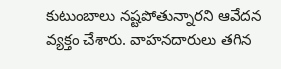కుటుంబాలు నష్టపోతున్నారని ఆవేదన వ్యక్తం చేశారు. వాహనదారులు తగిన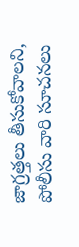జాగ్రత్తలు తీసుకోవాలని, పోలీసు వారి సూచనలు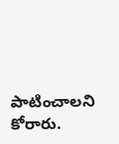పాటించాలని కోరారు.